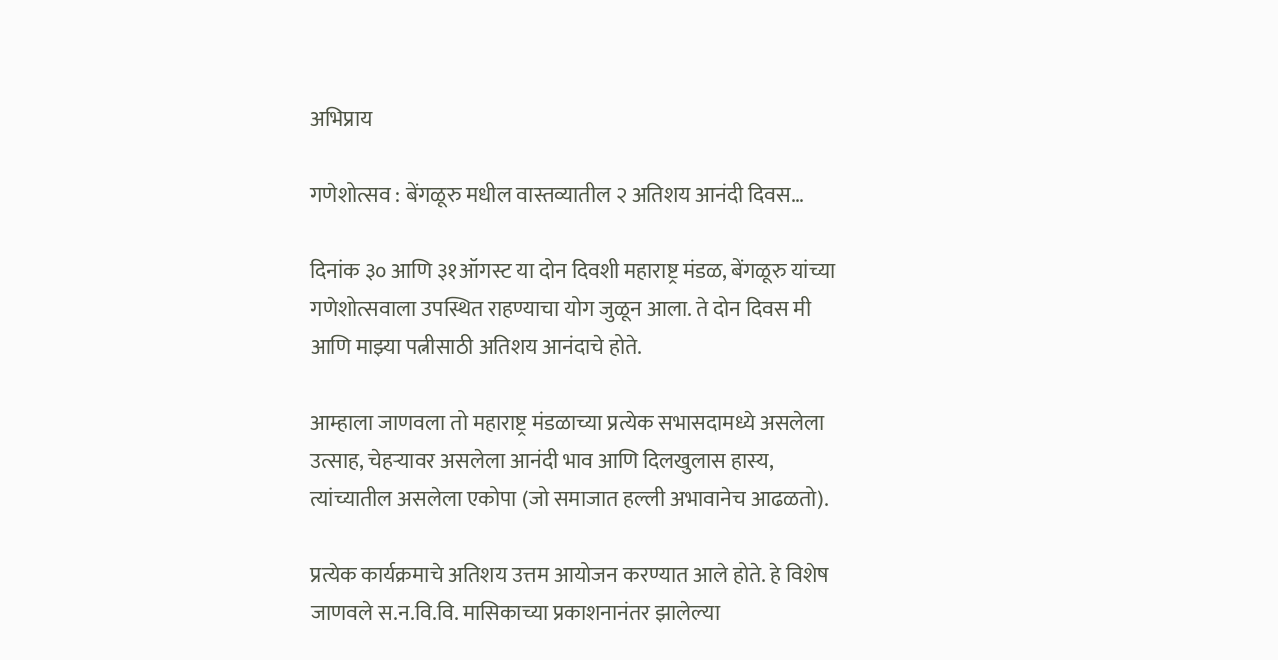अभिप्राय

गणेशोत्सव : बेंगळूरु मधील वास्तव्यातील २ अतिशय आनंदी दिवस…

दिनांक ३० आणि ३१ऑगस्ट या दोन दिवशी महाराष्ट्र मंडळ, बेंगळूरु यांच्या गणेशोत्सवाला उपस्थित राहण्याचा योग जुळून आला. ते दोन दिवस मी आणि माझ्या पत्नीसाठी अतिशय आनंदाचे होते.

आम्हाला जाणवला तो महाराष्ट्र मंडळाच्या प्रत्येक सभासदामध्ये असलेला उत्साह, चेहऱ्यावर असलेला आनंदी भाव आणि दिलखुलास हास्य, त्यांच्यातील असलेला एकोपा (जो समाजात हल्ली अभावानेच आढळतो).

प्रत्येक कार्यक्रमाचे अतिशय उत्तम आयोजन करण्यात आले होते. हे विशेष जाणवले स.न.वि.वि. मासिकाच्या प्रकाशनानंतर झालेल्या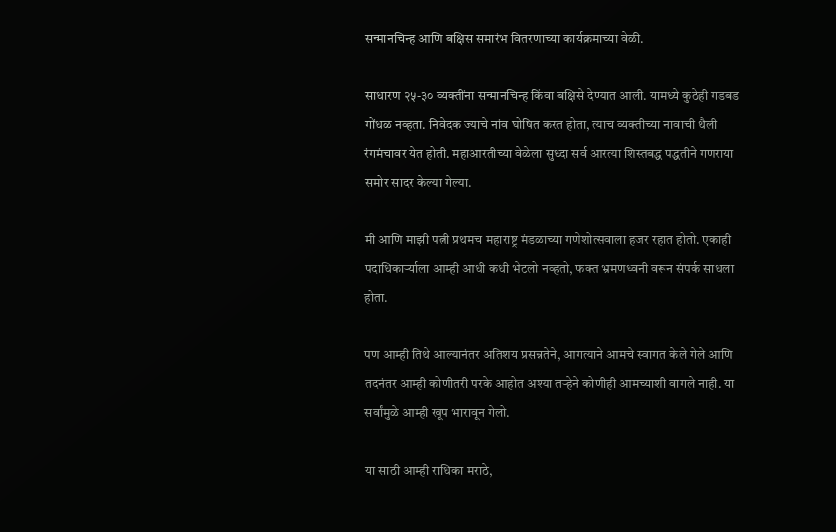सन्मानचिन्ह आणि बक्षिस समारंभ वितरणाच्या कार्यक्रमाच्या वेळी.

साधारण २५-३० व्यक्तींना सन्मानचिन्ह किंवा बक्षिसे देण्यात आली. यामध्ये कुठेही गडबड गोंधळ नव्हता. निवेदक ज्याचे नांव घोषित करत होता, त्याच व्यक्तीच्या नावाची थैली रंगमंचावर येत होती. महाआरतीच्या वेळेला सुध्दा सर्व आरत्या शिस्तबद्ध पद्धतीने गणराया समोर सादर केल्या गेल्या.

मी आणि माझी पत्नी प्रथमच महाराष्ट्र मंडळाच्या गणेशोत्सवाला हजर रहात होतो. एकाही पदाधिकार्ऱ्याला आम्ही आधी कधी भेटलो नव्हतो, फक्त भ्रमणध्वनी वरून संपर्क साधला होता.

पण आम्ही तिथे आल्यानंतर अतिशय प्रसन्नतेने, आगत्याने आमचे स्वागत केले गेले आणि तदनंतर आम्ही कोणीतरी परके आहोत अश्या तऱ्हेने कोणीही आमच्याशी वागले नाही. या सर्वांमुळे आम्ही खूप भारावून गेलो.

या साठी आम्ही राधिका मराठे,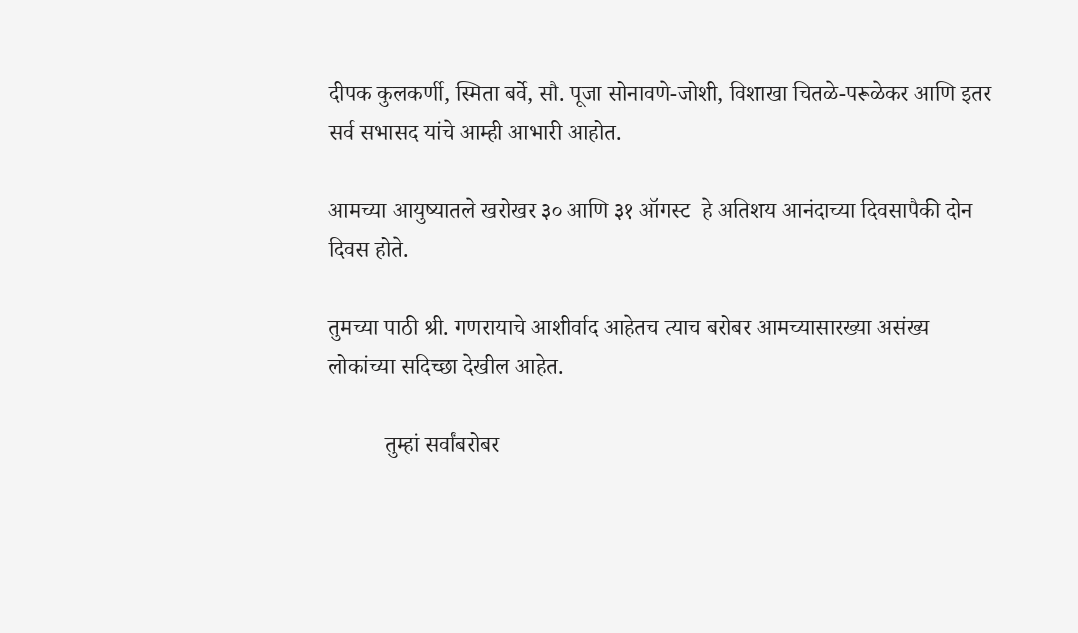दीपक कुलकर्णी, स्मिता बर्वे, सौ. पूजा सोनावणे-जोशी, विशाखा चितळे-परूळेकर आणि इतर सर्व सभासद यांचे आम्ही आभारी आहोत.

आमच्या आयुष्यातले खरोखर ३० आणि ३१ ऑगस्ट  हे अतिशय आनंदाच्या दिवसापैकी दोन दिवस होते.

तुमच्या पाठी श्री. गणरायाचे आशीर्वाद आहेतच त्याच बरोबर आमच्यासारख्या असंख्य लोकांच्या सदिच्छा देखील आहेत.

          तुम्हां सर्वांबरोबर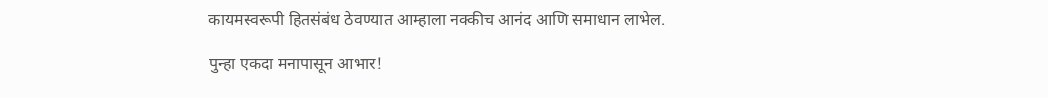कायमस्वरूपी हितसंबंध ठेवण्यात आम्हाला नक्कीच आनंद आणि समाधान लाभेल.

पुन्हा एकदा मनापासून आभार!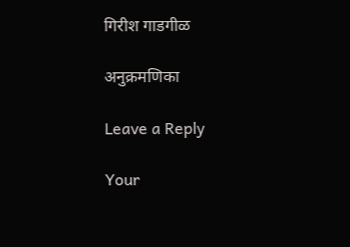गिरीश गाडगीळ

अनुक्रमणिका

Leave a Reply

Your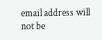email address will not be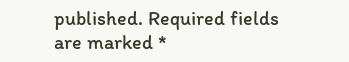published. Required fields are marked *